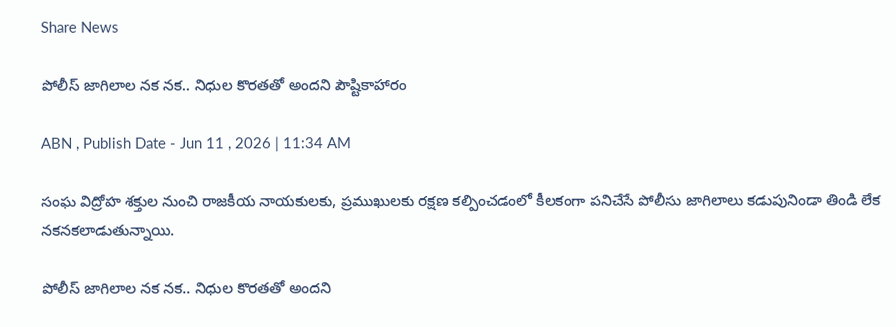Share News

పోలీస్‌ జాగిలాల నక నక.. నిధుల కొరతతో అందని పౌష్టికాహారం

ABN , Publish Date - Jun 11 , 2026 | 11:34 AM

సంఘ విద్రోహ శక్తుల నుంచి రాజకీయ నాయకులకు, ప్రముఖులకు రక్షణ కల్పించడంలో కీలకంగా పనిచేసే పోలీసు జాగిలాలు కడుపునిండా తిండి లేక నకనకలాడుతున్నాయి.

పోలీస్‌ జాగిలాల నక నక.. నిధుల కొరతతో అందని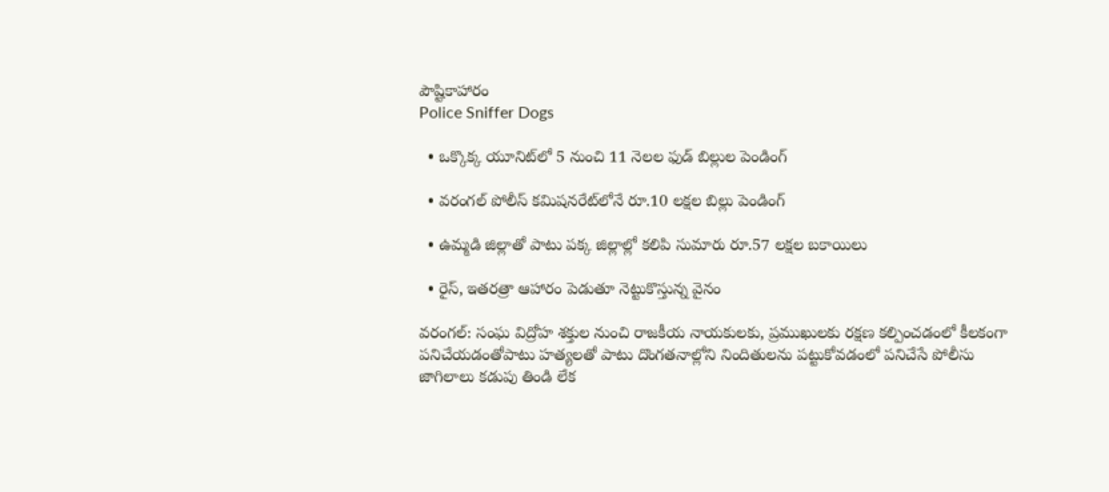పౌష్టికాహారం
Police Sniffer Dogs

  • ఒక్కొక్క యూనిట్‌లో 5 నుంచి 11 నెలల ఫుడ్‌ బిల్లుల పెండింగ్‌

  • వరంగల్‌ పోలీస్‌ కమిషనరేట్‌లోనే రూ.10 లక్షల బిల్లు పెండింగ్‌

  • ఉమ్మడి జిల్లాతో పాటు పక్క జిల్లాల్లో కలిపి సుమారు రూ.57 లక్షల బకాయిలు

  • రైస్‌, ఇతరత్రా ఆహారం పెడుతూ నెట్టుకొస్తున్న వైనం

వరంగల్‌: సంఘ విద్రోహ శక్తుల నుంచి రాజకీయ నాయకులకు, ప్రముఖులకు రక్షణ కల్పించడంలో కీలకంగా పనిచేయడంతోపాటు హత్యలతో పాటు దొంగతనాల్లోని నిందితులను పట్టుకోవడంలో పనిచేసే పోలీసు జాగిలాలు కడుపు తిండి లేక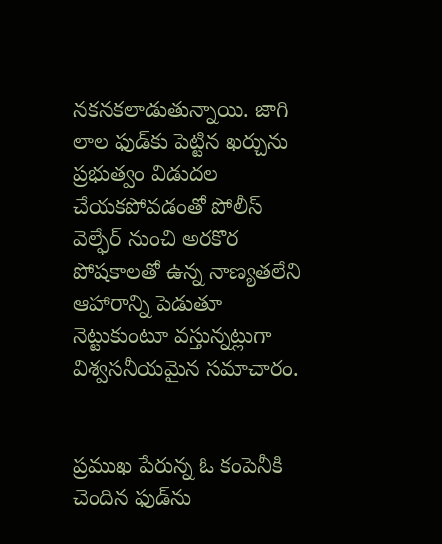నకనకలాడుతున్నాయి. జాగి లాల ఫుడ్‌కు పెట్టిన ఖర్చును ప్రభుత్వం విడుదల చేయకపోవడంతో పోలీస్‌ వెల్ఫేర్‌ నుంచి అరకొర పోషకాలతో ఉన్న నాణ్యతలేని ఆహారాన్ని పెడుతూ నెట్టుకుంటూ వస్తున్నట్లుగా విశ్వసనీయమైన సమాచారం.


ప్రముఖ పేరున్న ఓ కంపెనీకి చెందిన ఫుడ్‌ను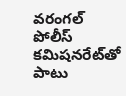వరంగల్‌ పోలీస్‌ కమిషనరేట్‌తో పాటు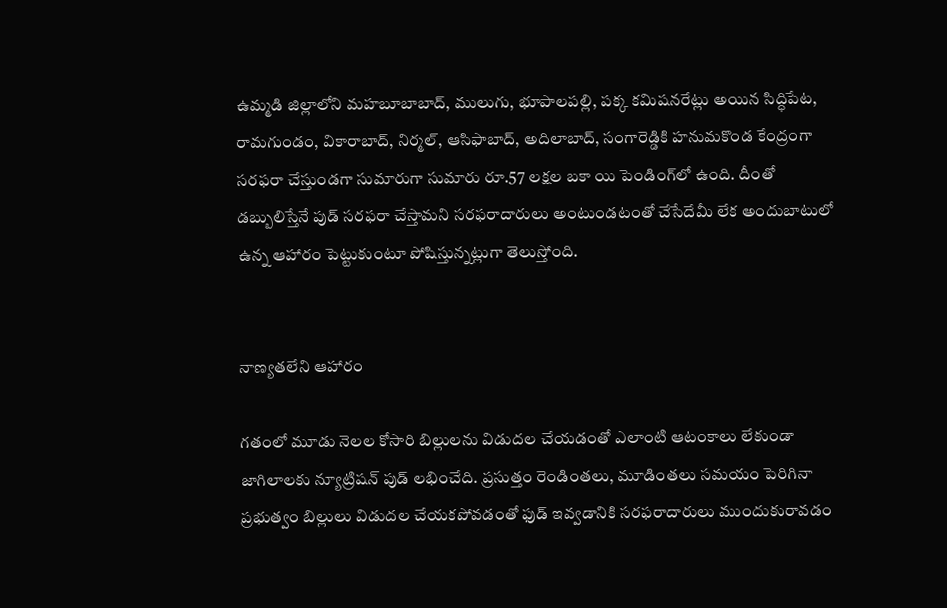ఉమ్మడి జిల్లాలోని మహబూబాబాద్‌, ములుగు, భూపాలపల్లి, పక్క కమిషనరేట్లు అయిన సిద్ధిపేట, రామగుండం, వికారాబాద్‌, నిర్మల్‌, ఆసిఫాబాద్‌, అదిలాబాద్‌, సంగారెడ్డికి హనుమకొండ కేంద్రంగా సరఫరా చేస్తుండగా సుమారుగా సుమారు రూ.57 లక్షల బకా యి పెండింగ్‌లో ఉంది. దీంతో డబ్బులిస్తేనే పుడ్‌ సరఫరా చేస్తామని సరఫరాదారులు అంటుండటంతో చేసేదేమీ లేక అందుబాటులో ఉన్న ఆహారం పెట్టుకుంటూ పోషిస్తున్నట్లుగా తెలుస్తోంది.


నాణ్యతలేని ఆహారం

గతంలో మూడు నెలల కోసారి బిల్లులను విడుదల చేయడంతో ఎలాంటి ఆటంకాలు లేకుండా జాగిలాలకు న్యూట్రిషన్‌ పుడ్‌ లభించేది. ప్రసుత్తం రెండింతలు, మూడింతలు సమయం పెరిగినా ప్రభుత్వం బిల్లులు విడుదల చేయకపోవడంతో ఫుడ్‌ ఇవ్వడానికి సరఫరాదారులు ముందుకురావడం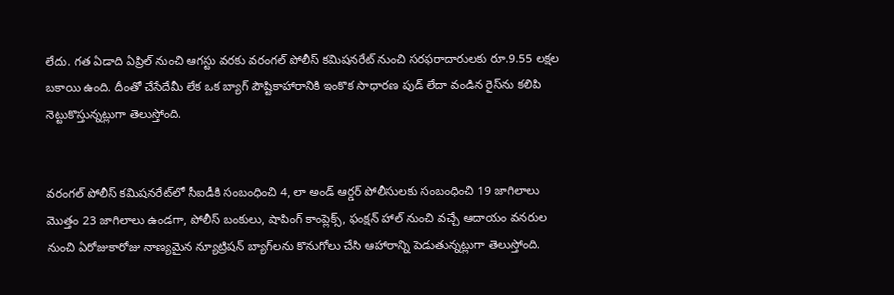లేదు. గత ఏడాది ఏప్రిల్‌ నుంచి ఆగస్టు వరకు వరంగల్‌ పోలీస్‌ కమిషనరేట్‌ నుంచి సరఫరాదారులకు రూ.9.55 లక్షల బకాయి ఉంది. దీంతో చేసేదేమీ లేక ఒక బ్యాగ్‌ పౌష్టికాహారానికి ఇంకొక సాధారణ పుడ్‌ లేదా వండిన రైస్‌ను కలిపి నెట్టుకొస్తున్నట్లుగా తెలుస్తోంది.


వరంగల్‌ పోలీస్‌ కమిషనరేట్‌లో సీఐడీకి సంబంధించి 4, లా అండ్‌ ఆర్డర్‌ పోలీసులకు సంబంధించి 19 జాగిలాలు మొత్తం 23 జాగిలాలు ఉండగా, పోలీస్‌ బంకులు, షాపింగ్‌ కాంప్లెక్స్‌, ఫంక్షన్‌ హాల్‌ నుంచి వచ్చే ఆదాయం వనరుల నుంచి ఏరోజుకారోజు నాణ్యమైన న్యూట్రిషన్‌ బ్యాగ్‌లను కొనుగోలు చేసి ఆహారాన్ని పెడుతున్నట్లుగా తెలుస్తోంది.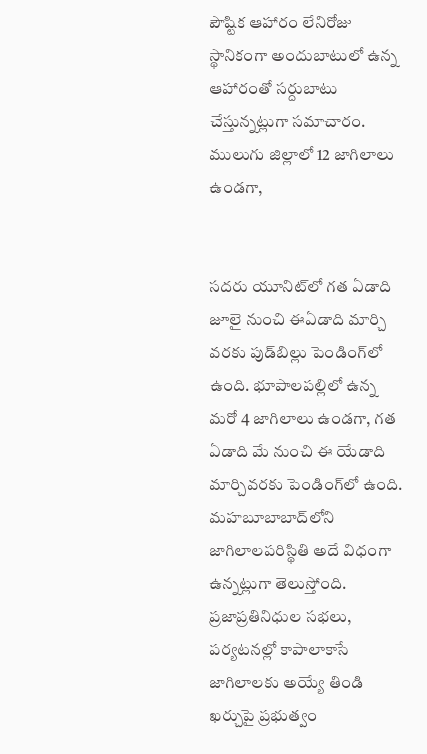పౌష్టిక ఆహారం లేనిరోజు స్థానికంగా అందుబాటులో ఉన్న ఆహారంతో సర్దుబాటు చేస్తున్నట్లుగా సమాచారం. ములుగు జిల్లాలో 12 జాగిలాలు ఉండగా,


సదరు యూనిట్‌లో గత ఏడాది జూలై నుంచి ఈఏడాది మార్చి వరకు పుడ్‌బిల్లు పెండింగ్‌లో ఉంది. భూపాలపల్లిలో ఉన్న మరో 4 జాగిలాలు ఉండగా, గత ఏడాది మే నుంచి ఈ యేడాది మార్చివరకు పెండింగ్‌లో ఉంది. మహబూబాబాద్‌లోని జాగిలాలపరిస్థితి అదే విధంగా ఉన్నట్లుగా తెలుస్తోంది. ప్రజాప్రతినిధుల సభలు, పర్యటనల్లో కాపాలాకాసే జాగిలాలకు అయ్యే తిండి ఖర్చుపై ప్రభుత్వం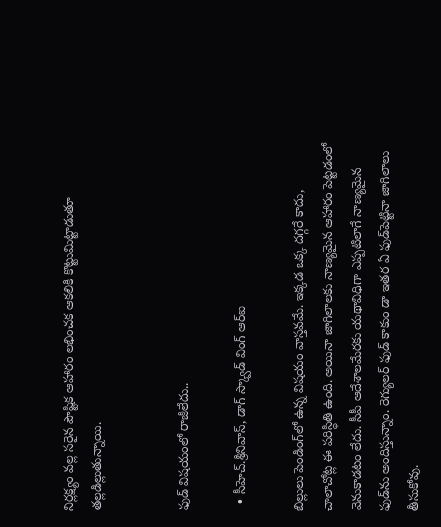నిర్లక్ష్యం వల్ల సరైన పౌష్టిక ఆహారం లభించక ఆకలికి కొట్టుమిట్టాడుతూ తల్లడిల్లుతున్నాయి.


ఫుడ్‌ విషయంలో రాజీలేదు..

  • సీహెచ్‌.శ్రీనివాస్‌, డాగ్‌ స్క్వాడ్‌ వింగ్‌ ఆర్‌ఐ

బిల్లులు పెండింగ్‌లో ఉన్న విషయం వాస్తవమే. ఇక్కడ ఒక్క దగ్గరే కాదు, చాలాచోట్ల ఈ పరిస్ధితి ఉంది. అయినా జాగిలాలకు నాణ్యమైన ఆహారం పెట్టడంలో వెనుకాడటం లేదు. సీపీ ఆదేశాలమేరకు యథావిధిగా ఎప్పటిలాగే నాణ్యమైన ఫుడ్‌ను అందిస్తున్నాం. రెగ్యులర్‌ ఫుడ్‌ కాకుం డా ఇతర ఏ ఫుడ్‌పెట్టినా జాగిలాలు తీసుకోవు.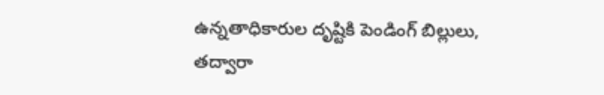ఉన్నతాధికారుల దృష్టికి పెండింగ్‌ బిల్లులు, తద్వారా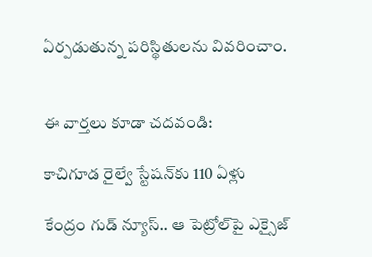ఏర్పడుతున్న పరిస్థితులను వివరించాం.


ఈ వార్తలు కూడా చదవండి:

కాచిగూడ రైల్వే స్టేషన్‌కు 110 ఏళ్లు

కేంద్రం గుడ్ న్యూస్.. ఆ పెట్రోల్‌పై ఎక్సైజ్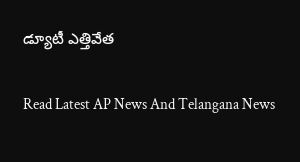డ్యూటీ ఎత్తివేత

Read Latest AP News And Telangana News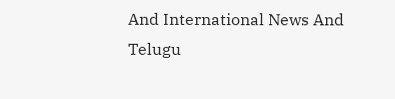And International News And Telugu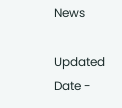News

Updated Date -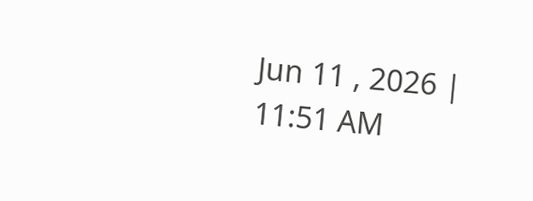Jun 11 , 2026 | 11:51 AM